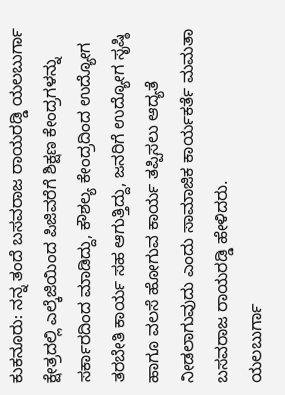ಕುಕನೂರು: ನನ್ನ ತಂದೆ ಬಸವರಾಜ ರಾಯರಡ್ಡಿ ಯಲಬುರ್ಗಾ ಕ್ಷೇತ್ರದಲ್ಲಿ ಎಲ್ಕೆಜಿಯಿಂದ ಪಿಜಿವರೆಗೆ ಶಿಕ್ಷಣ ಕೇಂದ್ರಗಳನ್ನು ಸರ್ಕಾರದಿಂದ ಮಾಡಿದ್ದು, ಕೌಶಲ್ಯ ಕೇಂದ್ರದಿಂದ ಉದ್ಯೋಗ ತರಬೇತಿ ಕಾರ್ಯ ಸಹ ಆಗುತ್ತಿದ್ದು, ಜನರಿಗೆ ಉದ್ಯೋಗ ಸೃಷ್ಠಿ ಹಾಗೂ ವಲಸೆ ಹೋಗುವ ಕಾರ್ಯ ತಪ್ಪಿಸಲು ಆದ್ಯತೆ ನೀಡಲಾಗುವುದು ಎಂದು ಸಾಮಾಜಿಕ ಕಾರ್ಯಕರ್ತೆ ಮಮತಾ ಬಸವರಾಜ ರಾಯರಡ್ಡಿ ಹೇಳಿದರು.
ಯಲಬುರ್ಗಾ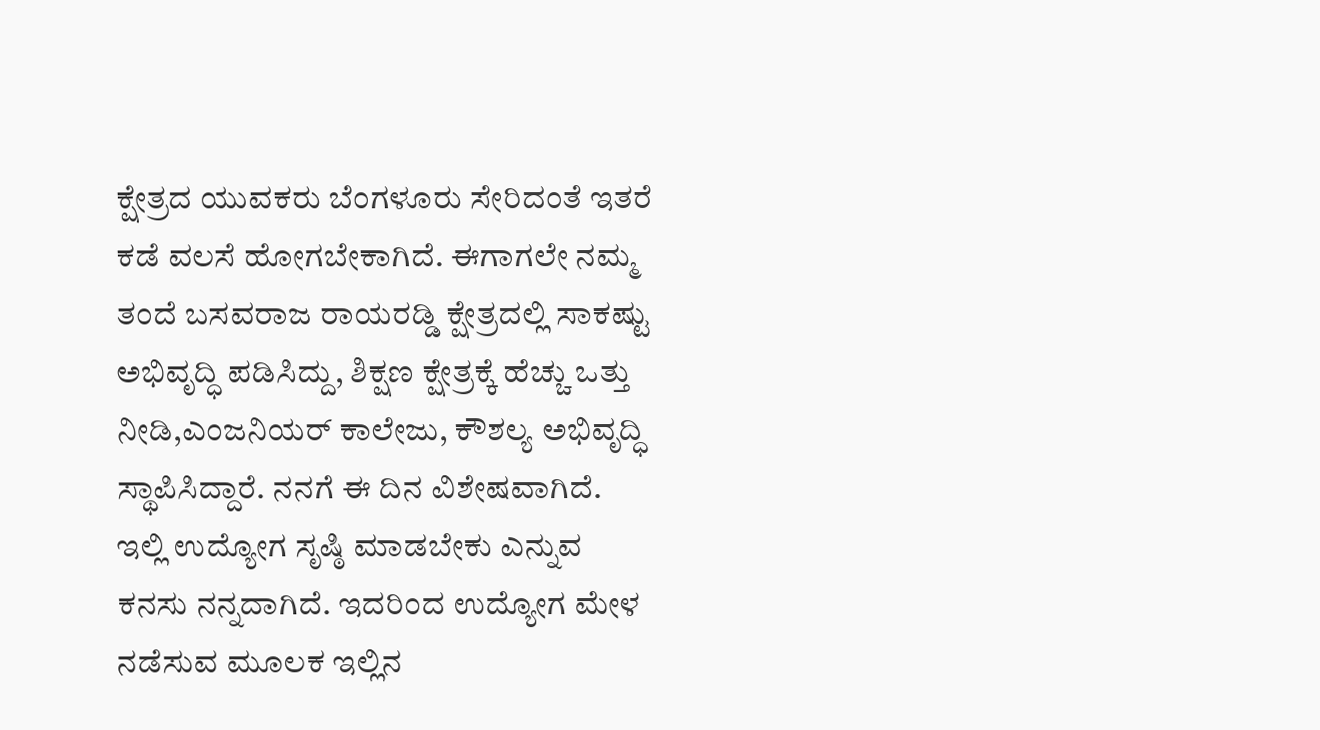ಕ್ಷೇತ್ರದ ಯುವಕರು ಬೆಂಗಳೂರು ಸೇರಿದಂತೆ ಇತರೆ ಕಡೆ ವಲಸೆ ಹೋಗಬೇಕಾಗಿದೆ. ಈಗಾಗಲೇ ನಮ್ಮ ತಂದೆ ಬಸವರಾಜ ರಾಯರಡ್ಡಿ ಕ್ಷೇತ್ರದಲ್ಲಿ ಸಾಕಷ್ಟು ಅಭಿವೃದ್ಧಿ ಪಡಿಸಿದ್ದು, ಶಿಕ್ಷಣ ಕ್ಷೇತ್ರಕ್ಕೆ ಹೆಚ್ಚು ಒತ್ತು ನೀಡಿ,ಎಂಜನಿಯರ್ ಕಾಲೇಜು, ಕೌಶಲ್ಯ ಅಭಿವೃದ್ಧಿ ಸ್ಥಾಪಿಸಿದ್ದಾರೆ. ನನಗೆ ಈ ದಿನ ವಿಶೇಷವಾಗಿದೆ. ಇಲ್ಲಿ ಉದ್ಯೋಗ ಸೃಷ್ಠಿ ಮಾಡಬೇಕು ಎನ್ನುವ ಕನಸು ನನ್ನದಾಗಿದೆ. ಇದರಿಂದ ಉದ್ಯೋಗ ಮೇಳ ನಡೆಸುವ ಮೂಲಕ ಇಲ್ಲಿನ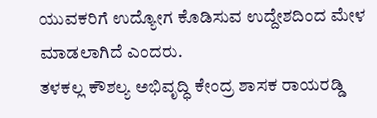ಯುವಕರಿಗೆ ಉದ್ಯೋಗ ಕೊಡಿಸುವ ಉದ್ದೇಶದಿಂದ ಮೇಳ ಮಾಡಲಾಗಿದೆ ಎಂದರು.
ತಳಕಲ್ಲ ಕೌಶಲ್ಯ ಅಭಿವೃದ್ಧಿ ಕೇಂದ್ರ ಶಾಸಕ ರಾಯರಡ್ಡಿ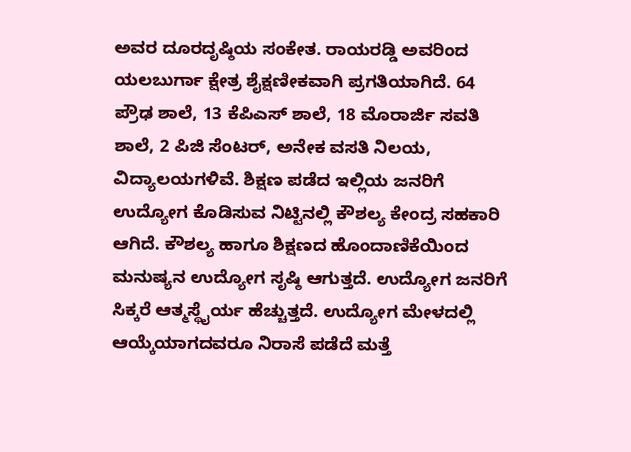ಅವರ ದೂರದೃಷ್ಠಿಯ ಸಂಕೇತ. ರಾಯರಡ್ಡಿ ಅವರಿಂದ ಯಲಬುರ್ಗಾ ಕ್ಷೇತ್ರ ಶೈಕ್ಷಣೀಕವಾಗಿ ಪ್ರಗತಿಯಾಗಿದೆ. 64 ಪ್ರೌಢ ಶಾಲೆ, 13 ಕೆಪಿಎಸ್ ಶಾಲೆ, 18 ಮೊರಾರ್ಜಿ ಸವತಿ ಶಾಲೆ, 2 ಪಿಜಿ ಸೆಂಟರ್, ಅನೇಕ ವಸತಿ ನಿಲಯ, ವಿದ್ಯಾಲಯಗಳಿವೆ. ಶಿಕ್ಷಣ ಪಡೆದ ಇಲ್ಲಿಯ ಜನರಿಗೆ ಉದ್ಯೋಗ ಕೊಡಿಸುವ ನಿಟ್ಟಿನಲ್ಲಿ ಕೌಶಲ್ಯ ಕೇಂದ್ರ ಸಹಕಾರಿ ಆಗಿದೆ. ಕೌಶಲ್ಯ ಹಾಗೂ ಶಿಕ್ಷಣದ ಹೊಂದಾಣಿಕೆಯಿಂದ ಮನುಷ್ಯನ ಉದ್ಯೋಗ ಸೃಷ್ಠಿ ಆಗುತ್ತದೆ. ಉದ್ಯೋಗ ಜನರಿಗೆ ಸಿಕ್ಕರೆ ಆತ್ಮಸ್ಥೈರ್ಯ ಹೆಚ್ಚುತ್ತದೆ. ಉದ್ಯೋಗ ಮೇಳದಲ್ಲಿ ಆಯ್ಕೆಯಾಗದವರೂ ನಿರಾಸೆ ಪಡೆದೆ ಮತ್ತೆ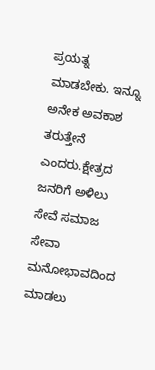ಪ್ರಯತ್ನ ಮಾಡಬೇಕು. ಇನ್ನೂ ಅನೇಕ ಅವಕಾಶ ತರುತ್ತೇನೆ ಎಂದರು.ಕ್ಷೇತ್ರದ ಜನರಿಗೆ ಅಳಿಲು ಸೇವೆ ಸಮಾಜ ಸೇವಾ ಮನೋಭಾವದಿಂದ ಮಾಡಲು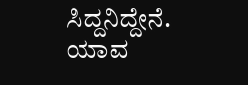ಸಿದ್ದನಿದ್ದೇನೆ. ಯಾವ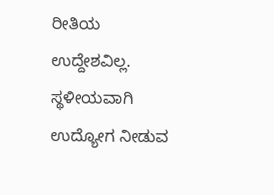ರೀತಿಯ ಉದ್ದೇಶವಿಲ್ಲ. ಸ್ಥಳೀಯವಾಗಿ ಉದ್ಯೋಗ ನೀಡುವ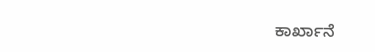ಕಾರ್ಖಾನೆ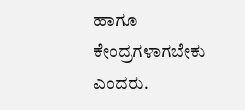ಹಾಗೂ ಕೇಂದ್ರಗಳಾಗಬೇಕು ಎಂದರು.